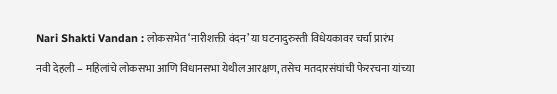Nari Shakti Vandan : लोकसभेत ‘नारीशक्ती वंदन’ या घटनादुरुस्ती विधेयकावर चर्चा प्रारंभ

नवी देहली – महिलांचे लोकसभा आणि विधानसभा येथील आरक्षण, तसेच मतदारसंघांची फेररचना यांच्या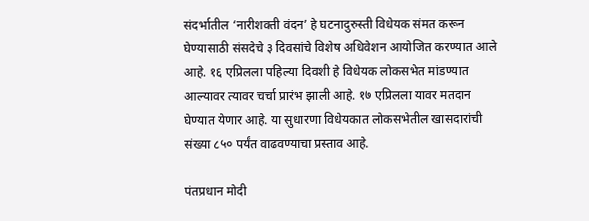संदर्भातील ‘नारीशक्ती वंदन’ हे घटनादुरुस्ती विधेयक संमत करून घेण्यासाठी संसदेचे ३ दिवसांचे विशेष अधिवेशन आयोजित करण्यात आले आहे. १६ एप्रिलला पहिल्या दिवशी हे विधेयक लोकसभेत मांडण्यात आल्यावर त्यावर चर्चा प्रारंभ झाली आहे. १७ एप्रिलला यावर मतदान घेण्यात येणार आहे. या सुधारणा विधेयकात लोकसभेतील खासदारांची संख्या ८५० पर्यंत वाढवण्याचा प्रस्ताव आहे.

पंतप्रधान मोदी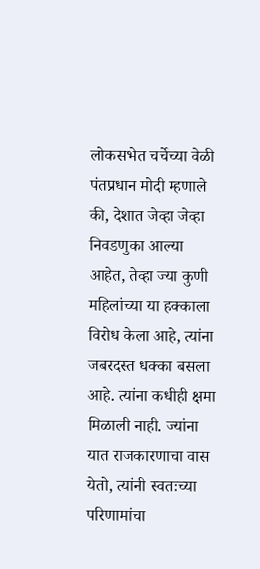लोकसभेत चर्चेच्या वेळी पंतप्रधान मोदी म्हणाले की, देशात जेव्हा जेव्हा निवडणुका आल्या आहेत, तेव्हा ज्या कुणी महिलांच्या या हक्काला विरोध केला आहे, त्यांना जबरदस्त धक्का बसला आहे. त्यांना कधीही क्षमा मिळाली नाही. ज्यांना यात राजकारणाचा वास येतो, त्यांनी स्वतःच्या परिणामांचा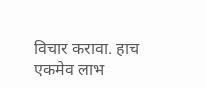विचार करावा. हाच एकमेव लाभ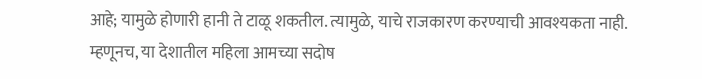आहे; यामुळे होणारी हानी ते टाळू शकतील. त्यामुळे, याचे राजकारण करण्याची आवश्यकता नाही. म्हणूनच, या देशातील महिला आमच्या सदोष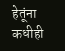हेतूंना कधीही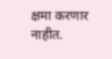क्षमा करणार नाहीत.